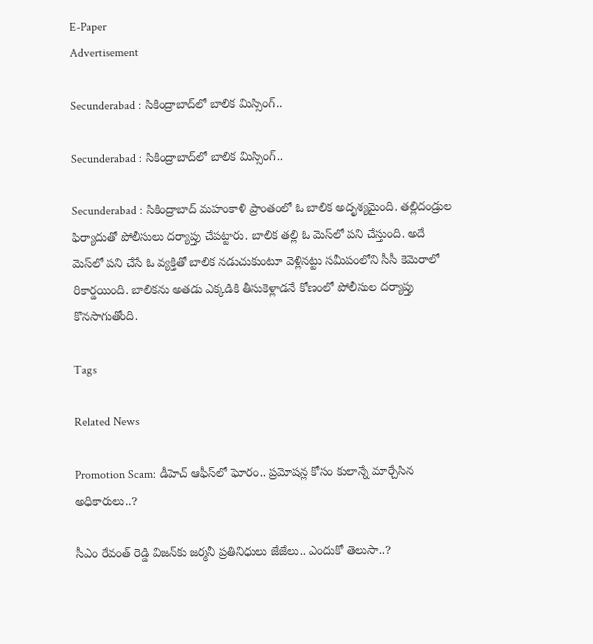E-Paper
Advertisement

Secunderabad : సికింద్రాబాద్‌లో బాలిక మిస్సింగ్..

Secunderabad : సికింద్రాబాద్‌లో బాలిక మిస్సింగ్..

Secunderabad : సికింద్రాబాద్ మహంకాళి ప్రాంతంలో ఓ బాలిక అదృశ్యమైంది. తల్లిదండ్రుల ఫిర్యాదుతో పోలీసులు దర్యాప్తు చేపట్టారు. బాలిక తల్లి ఓ మెస్‌లో పని చేస్తుంది. అదే మెస్‌లో పని చేసే ఓ వ్యక్తితో బాలిక నడుచుకుంటూ వెళ్లినట్టు సమీపంలోని సీసీ కెమెరాలో రికార్డయింది. బాలికను అతడు ఎక్కడికి తీసుకెళ్లాడనే కోణంలో పోలీసుల దర్యాప్తు కొనసాగుతోంది.

Tags

Related News

Promotion Scam: డీహెచ్ ఆఫీస్‌లో ఘోరం.. ప్రమోషన్ల కోసం కులాన్నే మార్చేసిన అధికారులు..?

సీఎం రేవంత్ రెడ్డి విజన్‌కు జర్మనీ ప్రతినిధులు జేజేలు.. ఎందుకో తెలుసా..?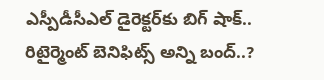ఎస్పీడీసీఎల్ డైరెక్టర్‌కు బిగ్ షాక్.. రిటైర్మెంట్ బెనిఫిట్స్ అన్ని బంద్..?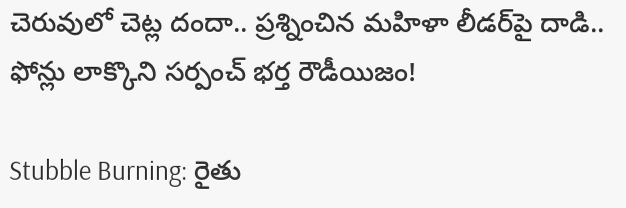చెరువులో చెట్ల దందా.. ప్రశ్నించిన మహిళా లీడర్‌పై దాడి.. ఫోన్లు లాక్కొని సర్పంచ్ భర్త రౌడీయిజం!

Stubble Burning: రైతు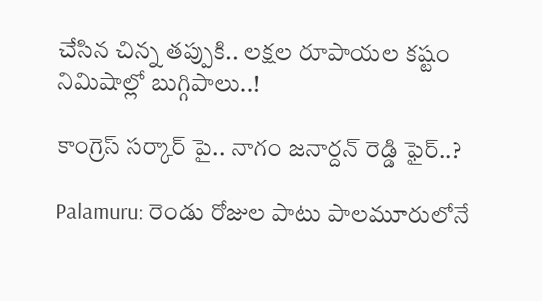చేసిన చిన్న తప్పుకి.. లక్షల రూపాయల కష్టం నిమిషాల్లో బుగ్గిపాలు..!

కాంగ్రెస్ సర్కార్‌ పై.. నాగం జనార్దన్ రెడ్డి ఫైర్..?

Palamuru: రెండు రోజుల పాటు పాలమూరులోనే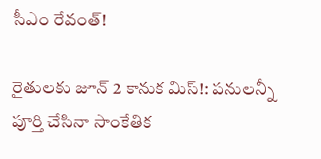సీఎం రేవంత్!

రైతులకు జూన్ 2 కానుక మిస్!: పనులన్నీ పూర్తి చేసినా సాంకేతిక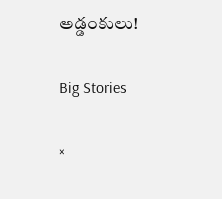అడ్డంకులు!

Big Stories

×